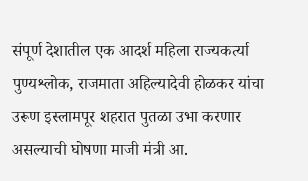संपूर्ण देशातील एक आदर्श महिला राज्यकर्त्या पुण्यश्लोक, राजमाता अहिल्यादेवी होळकर यांचा उरूण इस्लामपूर शहरात पुतळा उभा करणार असल्याची घोषणा माजी मंत्री आ.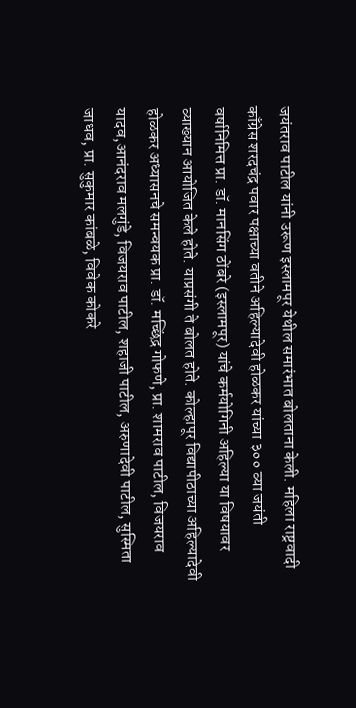जयंतराव पाटील यांनी उरूण इस्लामपूर येथील समारंभात बोलताना केली. महिला राष्ट्रवादी काँग्रेस शरदचंद्र पवार पक्षाच्या वतीने अहिल्यादेवी होळकर यांच्या ३०० व्या जयंती वर्षानिमित्त प्रा. डॉ. मानसिंग ठोंबरे (इस्लामपूर) यांचे कर्मयोगिनी अहिल्या या विषयावर व्याख्यान आयोजित केले होते. याप्रसंगी ते बोलत होते. कोल्हापूर विद्यापीठाच्या अहिल्यादेवी होळकर अध्यासनचे समन्वयक प्रा. डॉ. मच्छिंद्र गोफणे, प्रा. शामराव पाटील, विजयराव यादव,आनंदराव मलगुंडे, विजयराव पाटील, शहाजी पाटील, अरुणादेवी पाटील, सुस्मिता जाधव, प्रा. सुकुमार कांबळे, विवेक कोकरे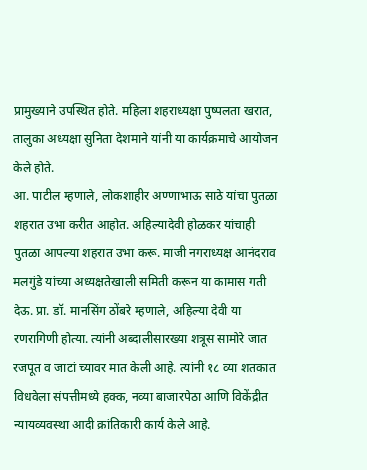प्रामुख्याने उपस्थित होते. महिला शहराध्यक्षा पुष्पलता खरात, तालुका अध्यक्षा सुनिता देशमाने यांनी या कार्यक्रमाचे आयोजन केले होते.
आ. पाटील म्हणाले, लोकशाहीर अण्णाभाऊ साठे यांचा पुतळा शहरात उभा करीत आहोत. अहिल्यादेवी होळकर यांचाही पुतळा आपल्या शहरात उभा करू. माजी नगराध्यक्ष आनंदराव मलगुंडे यांच्या अध्यक्षतेखाली समिती करून या कामास गती देऊ. प्रा. डॉ. मानसिंग ठोंबरे म्हणाले, अहिल्या देवी या रणरागिणी होत्या. त्यांनी अब्दालीसारख्या शत्रूस सामोरे जात रजपूत व जाटां च्यावर मात केली आहे. त्यांनी १८ व्या शतकात विधवेला संपत्तीमध्ये हक्क, नव्या बाजारपेठा आणि विकेंद्रीत न्यायव्यवस्था आदी क्रांतिकारी कार्य केले आहे.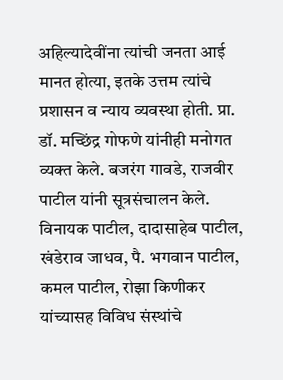अहिल्यादेवींना त्यांची जनता आई मानत होत्या, इतके उत्तम त्यांचे प्रशासन व न्याय व्यवस्था होती. प्रा. डॉ. मच्छिंद्र गोफणे यांनीही मनोगत व्यक्त केले. बजरंग गावडे, राजवीर पाटील यांनी सूत्रसंचालन केले. विनायक पाटील, दादासाहेब पाटील, खंडेराव जाधव, पै. भगवान पाटील, कमल पाटील, रोझा किणीकर यांच्यासह विविध संस्थांचे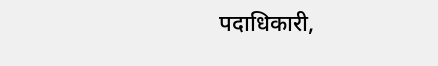पदाधिकारी,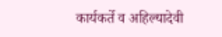कार्यकर्ते व अहिल्यादेवी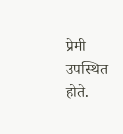प्रेमी उपस्थित होते.